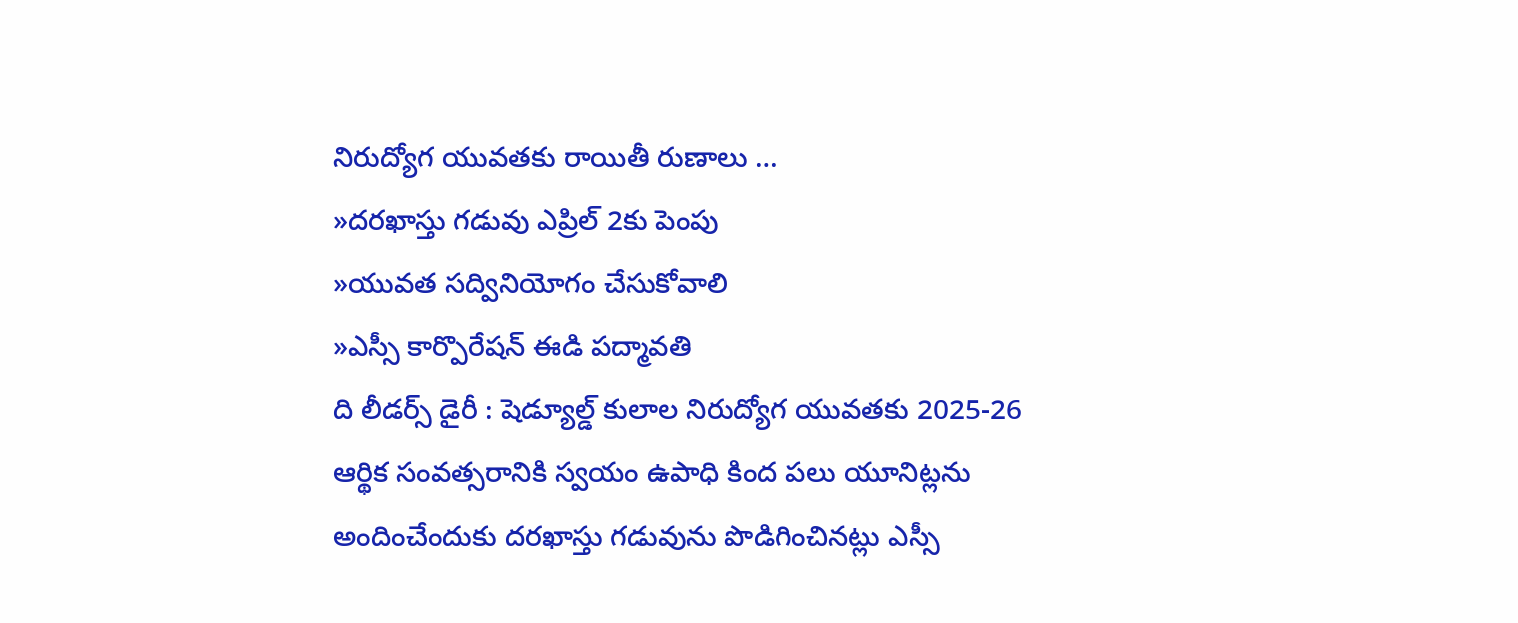నిరుద్యోగ యువతకు రాయితీ రుణాలు …
»దరఖాస్తు గడువు ఎప్రిల్ 2కు పెంపు
»యువత సద్వినియోగం చేసుకోవాలి
»ఎస్సీ కార్పొరేషన్ ఈడి పద్మావతి
ది లీడర్స్ డైరీ : షెడ్యూల్డ్ కులాల నిరుద్యోగ యువతకు 2025-26 ఆర్థిక సంవత్సరానికి స్వయం ఉపాధి కింద పలు యూనిట్లను అందించేందుకు దరఖాస్తు గడువును పొడిగించినట్లు ఎస్సీ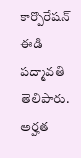కార్పొరేషన్ ఈడి పద్మావతి తెలిపారు. అర్హత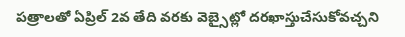పత్రాలతో ఏప్రిల్ 2వ తేది వరకు వెబ్సైట్లో దరఖాస్తుచేసుకోవచ్చని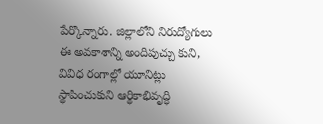పేర్కొన్నారు. జిల్లాలోని నిరుద్యోగులు ఈ అవకాశాన్ని అందిపుచ్చు కుని, వివిధ రంగాల్లో యూనిట్లు స్థాపించుకుని ఆర్థికాభివృద్ధి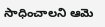సాధించాలని ఆమె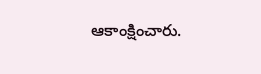ఆకాంక్షించారు.